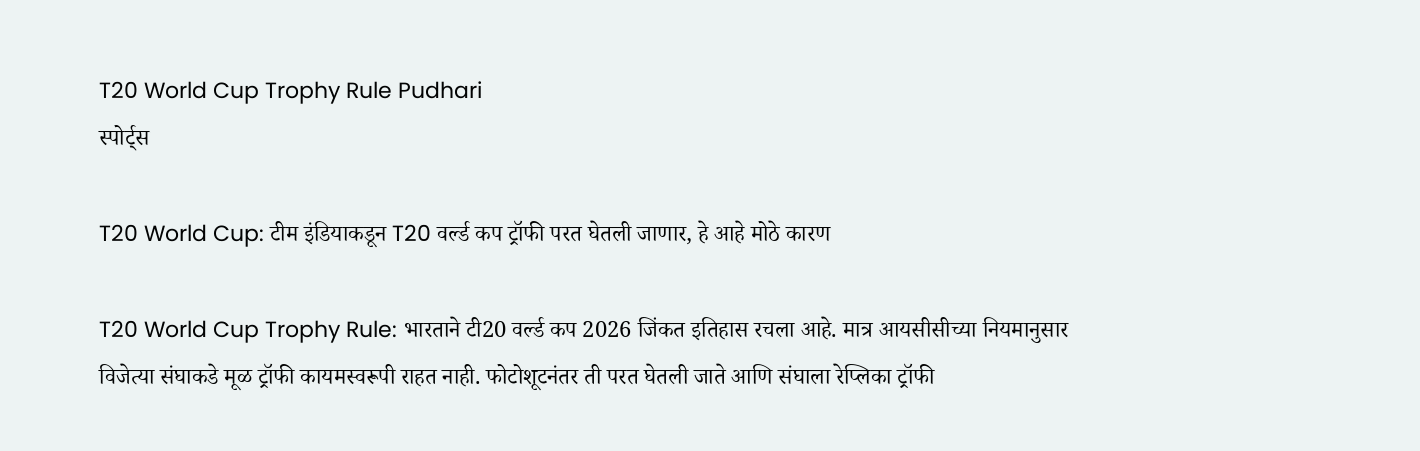T20 World Cup Trophy Rule Pudhari
स्पोर्ट्स

T20 World Cup: टीम इंडियाकडून T20 वर्ल्ड कप ट्रॉफी परत घेतली जाणार, हे आहे मोठे कारण

T20 World Cup Trophy Rule: भारताने टी20 वर्ल्ड कप 2026 जिंकत इतिहास रचला आहे. मात्र आयसीसीच्या नियमानुसार विजेत्या संघाकडे मूळ ट्रॉफी कायमस्वरूपी राहत नाही. फोटोशूटनंतर ती परत घेतली जाते आणि संघाला रेप्लिका ट्रॉफी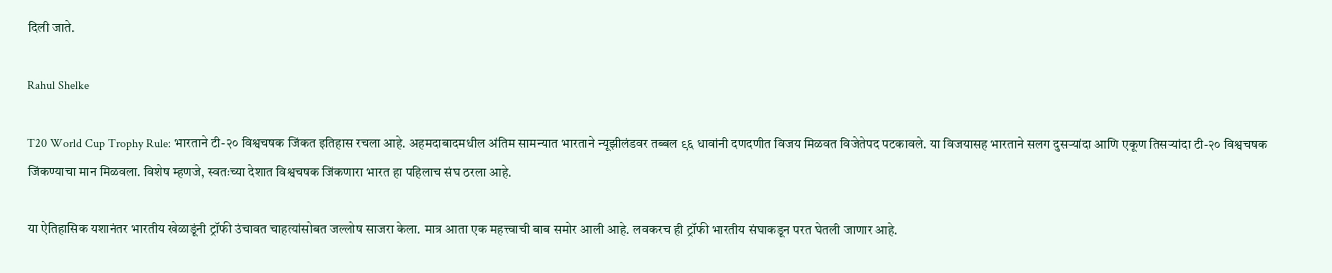दिली जाते.

Rahul Shelke

T20 World Cup Trophy Rule: भारताने टी-२० विश्वचषक जिंकत इतिहास रचला आहे. अहमदाबादमधील अंतिम सामन्यात भारताने न्यूझीलंडवर तब्बल ९६ धावांनी दणदणीत विजय मिळवत विजेतेपद पटकावले. या विजयासह भारताने सलग दुसऱ्यांदा आणि एकूण तिसऱ्यांदा टी-२० विश्वचषक जिंकण्याचा मान मिळवला. विशेष म्हणजे, स्वतःच्या देशात विश्वचषक जिंकणारा भारत हा पहिलाच संघ ठरला आहे.

या ऐतिहासिक यशानंतर भारतीय खेळाडूंनी ट्रॉफी उंचावत चाहत्यांसोबत जल्लोष साजरा केला. मात्र आता एक महत्त्वाची बाब समोर आली आहे. लवकरच ही ट्रॉफी भारतीय संघाकडून परत घेतली जाणार आहे.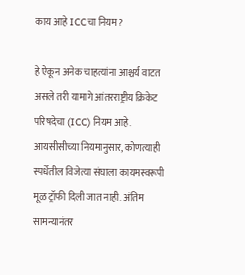काय आहे ICCचा नियम?

हे ऐकून अनेक चाहत्यांना आश्चर्य वाटत असले तरी यामागे आंतरराष्ट्रीय क्रिकेट परिषदेचा (ICC) नियम आहे. आयसीसीच्या नियमानुसार, कोणत्याही स्पर्धेतील विजेत्या संघाला कायमस्वरूपी मूळ ट्रॉफी दिली जात नाही. अंतिम सामन्यानंतर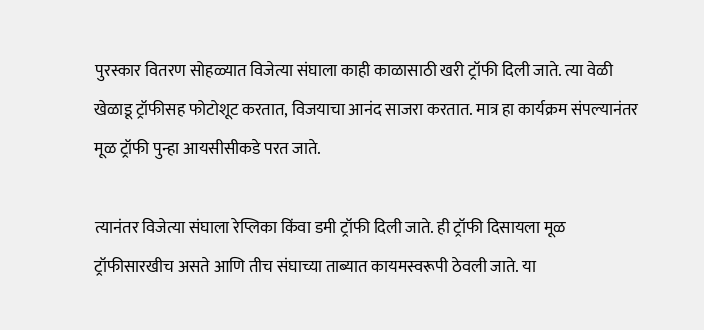पुरस्कार वितरण सोहळ्यात विजेत्या संघाला काही काळासाठी खरी ट्रॉफी दिली जाते. त्या वेळी खेळाडू ट्रॉफीसह फोटोशूट करतात, विजयाचा आनंद साजरा करतात. मात्र हा कार्यक्रम संपल्यानंतर मूळ ट्रॉफी पुन्हा आयसीसीकडे परत जाते.

त्यानंतर विजेत्या संघाला रेप्लिका किंवा डमी ट्रॉफी दिली जाते. ही ट्रॉफी दिसायला मूळ ट्रॉफीसारखीच असते आणि तीच संघाच्या ताब्यात कायमस्वरूपी ठेवली जाते. या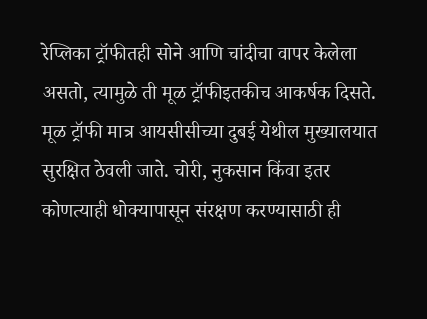रेप्लिका ट्रॉफीतही सोने आणि चांदीचा वापर केलेला असतो, त्यामुळे ती मूळ ट्रॉफीइतकीच आकर्षक दिसते. मूळ ट्रॉफी मात्र आयसीसीच्या दुबई येथील मुख्यालयात सुरक्षित ठेवली जाते. चोरी, नुकसान किंवा इतर कोणत्याही धोक्यापासून संरक्षण करण्यासाठी ही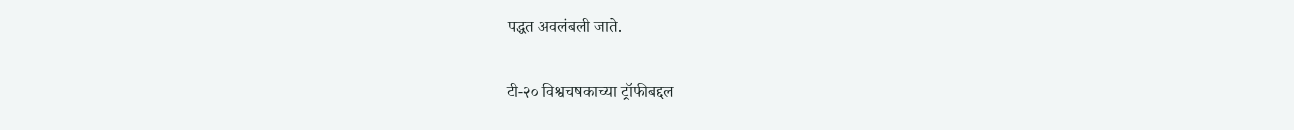पद्धत अवलंबली जाते.

टी-२० विश्वचषकाच्या ट्रॉफीबद्दल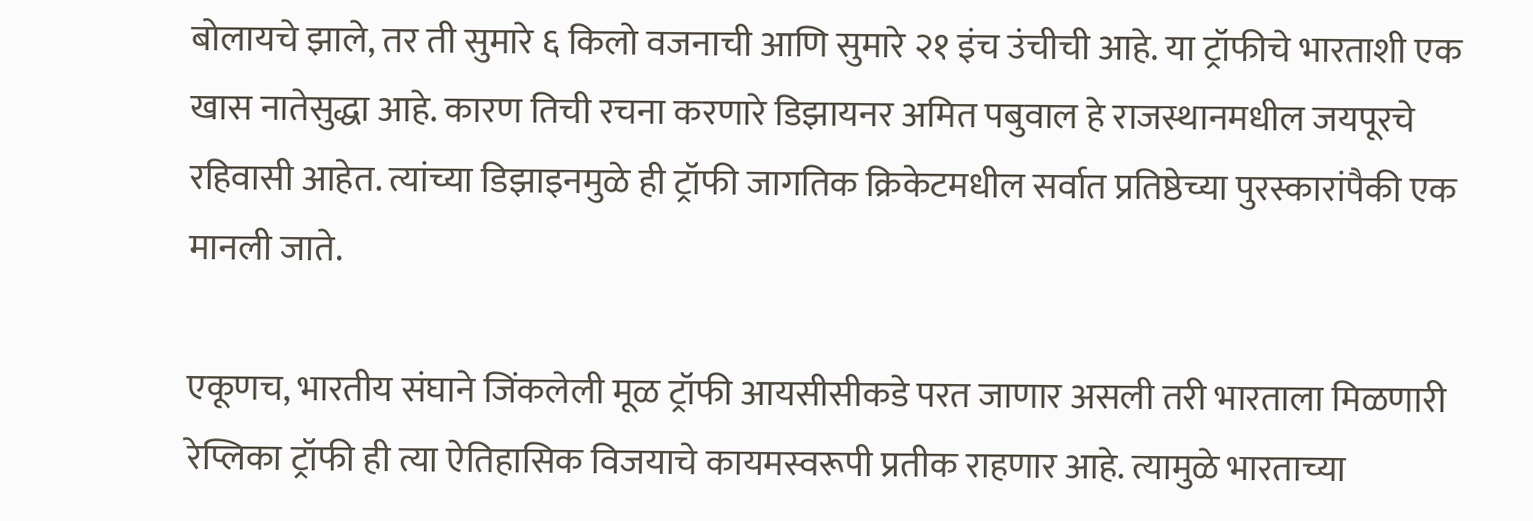बोलायचे झाले, तर ती सुमारे ६ किलो वजनाची आणि सुमारे २१ इंच उंचीची आहे. या ट्रॉफीचे भारताशी एक खास नातेसुद्धा आहे. कारण तिची रचना करणारे डिझायनर अमित पबुवाल हे राजस्थानमधील जयपूरचे रहिवासी आहेत. त्यांच्या डिझाइनमुळे ही ट्रॉफी जागतिक क्रिकेटमधील सर्वात प्रतिष्ठेच्या पुरस्कारांपैकी एक मानली जाते.

एकूणच, भारतीय संघाने जिंकलेली मूळ ट्रॉफी आयसीसीकडे परत जाणार असली तरी भारताला मिळणारी रेप्लिका ट्रॉफी ही त्या ऐतिहासिक विजयाचे कायमस्वरूपी प्रतीक राहणार आहे. त्यामुळे भारताच्या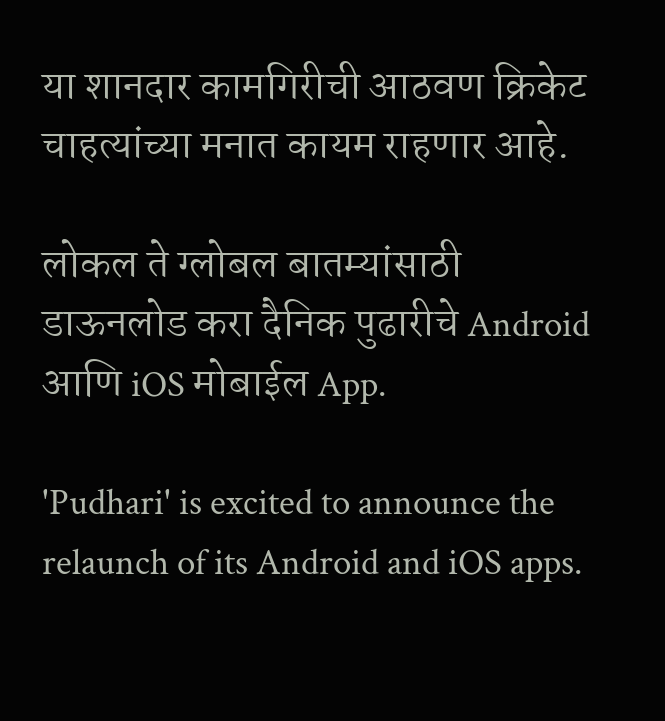या शानदार कामगिरीची आठवण क्रिकेट चाहत्यांच्या मनात कायम राहणार आहे.

लोकल ते ग्लोबल बातम्यांसाठी डाऊनलोड करा दैनिक पुढारीचे Android आणि iOS मोबाईल App.

'Pudhari' is excited to announce the relaunch of its Android and iOS apps.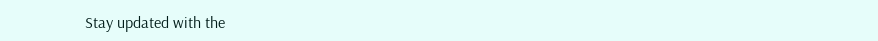Stay updated with the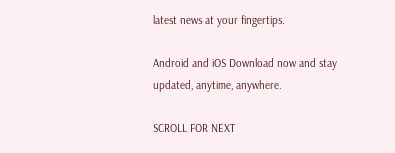latest news at your fingertips.

Android and iOS Download now and stay updated, anytime, anywhere.

SCROLL FOR NEXT